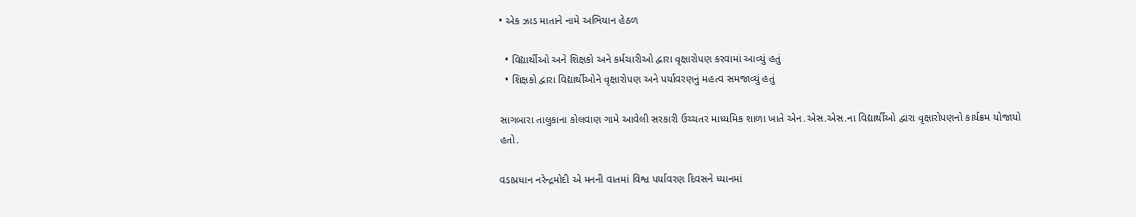• એક ઝાડ માતાને નામે અભિયાન હેઠળ

  • વિદ્યાર્થીઓ અને શિક્ષકો અને કર્મચારીઓ દ્વારા વૃક્ષારોપણ કરવામાં આવ્યું હતું
  • શિક્ષકો દ્વારા વિદ્યાર્થીઓને વૃક્ષારોપણ અને પર્યાવરણનું મહત્વ સમજાવ્યું હતું

સાગબારા તાલુકાના કોલવાણ ગામે આવેલી સરકારી ઉચ્ચતર માધ્યમિક શાળા ખાતે એન.એસ.એસ.ના વિદ્યાર્થીઓ દ્વારા વૃક્ષારોપણનો કાર્યક્રમ યોજાયો હતો.

વડાપ્રધાન નરેન્દ્રમોદી એ મનની વાતમાં વિશ્વ પર્યાવરણ દિવસને ધ્યાનમાં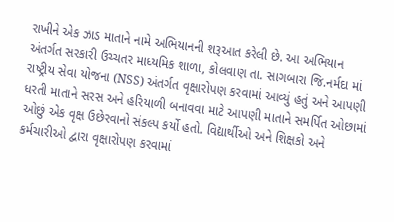રાખીને એક ઝાડ માતાને નામે અભિયાનની શરૂઆત કરેલી છે. આ અભિયાન અંતર્ગત સરકારી ઉચ્ચતર માધ્યમિક શાળા, કોલવાણ તા. સાગબારા જિ.નર્મદા માં રાષ્ટ્રીય સેવા યોજના (NSS) અંતર્ગત વૃક્ષારોપણ કરવામાં આવ્યું હતું અને આપણી ધરતી માતાને સરસ અને હરિયાળી બનાવવા માટે આપણી માતાને સમર્પિત ઓછામાં ઓછું એક વૃક્ષ ઉછેરવાનો સંકલ્પ કર્યો હતો. વિદ્યાર્થીઓ અને શિક્ષકો અને કર્મચારીઓ દ્વારા વૃક્ષારોપણ કરવામાં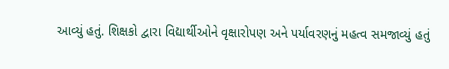આવ્યું હતું. શિક્ષકો દ્વારા વિદ્યાર્થીઓને વૃક્ષારોપણ અને પર્યાવરણનું મહત્વ સમજાવ્યું હતું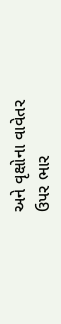અને વૃક્ષોના વાવેતર ઉપર ભાર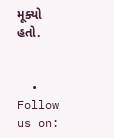મૂક્યો હતો.


  • Follow us on: